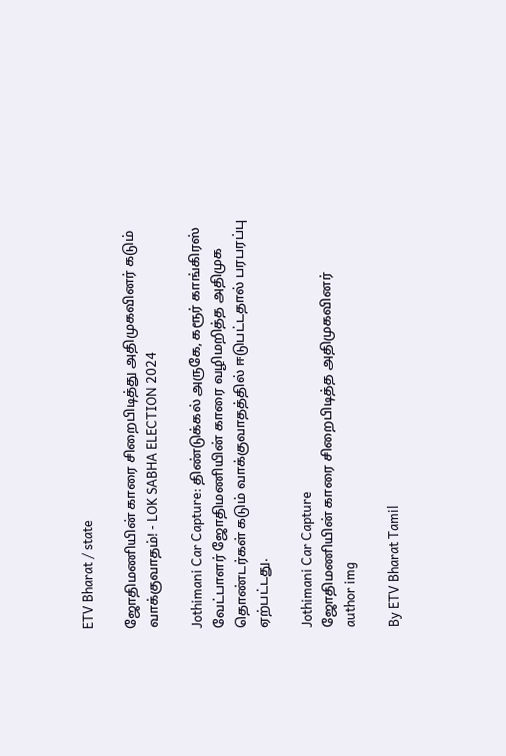ETV Bharat / state

ஜோதிமணியின் காரை சிறைபிடித்து அதிமுகவினர் கடும் வாக்குவாதம்! - LOK SABHA ELECTION 2024

Jothimani Car Capture: திண்டுக்கல் அருகே, கரூர் காங்கிரஸ் வேட்பாளர் ஜோதிமணியின் காரை வழிமறித்த அதிமுக தொண்டர்கள் கடும் வாக்குவாதத்தில் ஈடுபட்டதால் பரபரப்பு ஏற்பட்டது.

Jothimani Car Capture
ஜோதிமணியின் காரை சிறைபிடித்த அதிமுகவினர்
author img

By ETV Bharat Tamil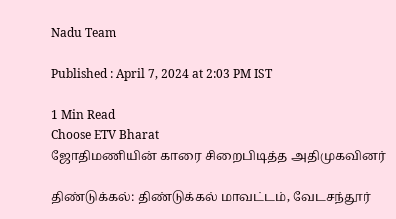Nadu Team

Published : April 7, 2024 at 2:03 PM IST

1 Min Read
Choose ETV Bharat
ஜோதிமணியின் காரை சிறைபிடித்த அதிமுகவினர்

திண்டுக்கல்: திண்டுக்கல் மாவட்டம், வேடசந்தூர்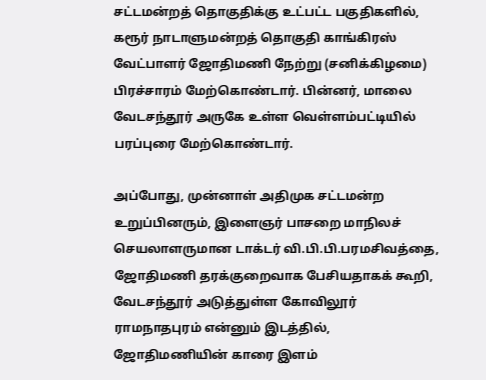சட்டமன்றத் தொகுதிக்கு உட்பட்ட பகுதிகளில், கரூர் நாடாளுமன்றத் தொகுதி காங்கிரஸ் வேட்பாளர் ஜோதிமணி நேற்று (சனிக்கிழமை) பிரச்சாரம் மேற்கொண்டார். பின்னர், மாலை வேடசந்தூர் அருகே உள்ள வெள்ளம்பட்டியில் பரப்புரை மேற்கொண்டார்.

அப்போது, முன்னாள் அதிமுக சட்டமன்ற உறுப்பினரும், இளைஞர் பாசறை மாநிலச் செயலாளருமான டாக்டர் வி.பி.பி.பரமசிவத்தை, ஜோதிமணி தரக்குறைவாக பேசியதாகக் கூறி, வேடசந்தூர் அடுத்துள்ள கோவிலூர் ராமநாதபுரம் என்னும் இடத்தில், ஜோதிமணியின் காரை இளம்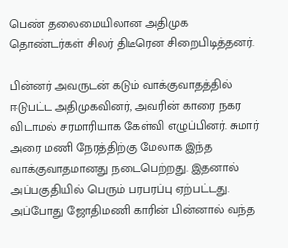பெண் தலைமையிலான அதிமுக தொண்டர்கள் சிலர் திடீரென சிறைபிடித்தனர்.

பின்னர் அவருடன் கடும் வாக்குவாதத்தில் ஈடுபட்ட அதிமுகவினர், அவரின் காரை நகர விடாமல் சரமாரியாக கேள்வி எழுப்பினர். சுமார் அரை மணி நேரத்திற்கு மேலாக இந்த வாக்குவாதமானது நடைபெற்றது. இதனால் அப்பகுதியில் பெரும் பரபரப்பு ஏற்பட்டது. அப்போது ஜோதிமணி காரின் பின்னால் வந்த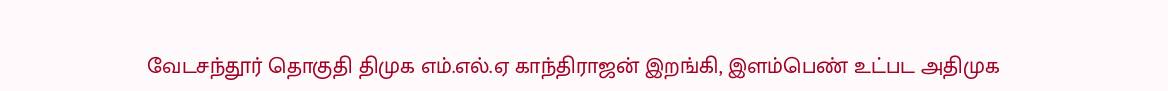வேடசந்தூர் தொகுதி திமுக எம்.எல்.ஏ காந்திராஜன் இறங்கி, இளம்பெண் உட்பட அதிமுக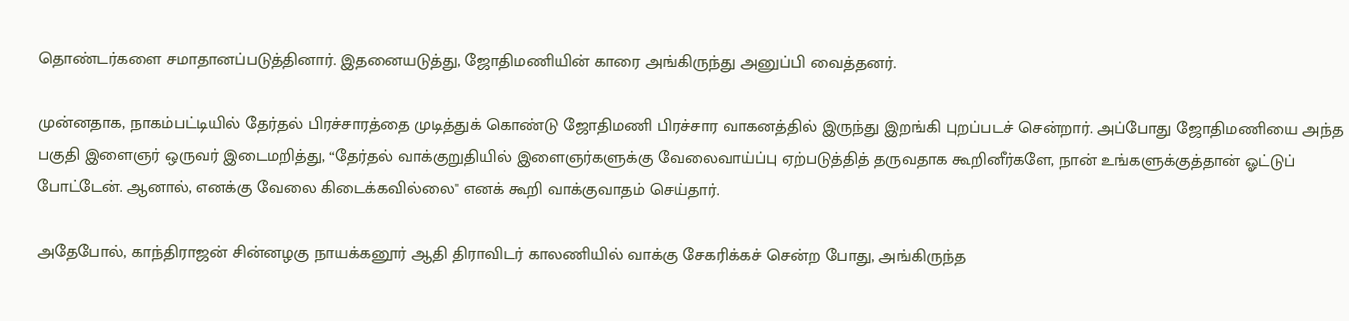தொண்டர்களை சமாதானப்படுத்தினார். இதனையடுத்து, ஜோதிமணியின் காரை அங்கிருந்து அனுப்பி வைத்தனர்.

முன்னதாக, நாகம்பட்டியில் தேர்தல் பிரச்சாரத்தை முடித்துக் கொண்டு ஜோதிமணி பிரச்சார வாகனத்தில் இருந்து இறங்கி புறப்படச் சென்றார். அப்போது ஜோதிமணியை அந்த பகுதி இளைஞர் ஒருவர் இடைமறித்து, “தேர்தல் வாக்குறுதியில் இளைஞர்களுக்கு வேலைவாய்ப்பு ஏற்படுத்தித் தருவதாக கூறினீர்களே, நான் உங்களுக்குத்தான் ஓட்டுப் போட்டேன். ஆனால், எனக்கு வேலை கிடைக்கவில்லை" எனக் கூறி வாக்குவாதம் செய்தார்.

அதேபோல், காந்திராஜன் சின்னழகு நாயக்கனூர் ஆதி திராவிடர் காலணியில் வாக்கு சேகரிக்கச் சென்ற போது, அங்கிருந்த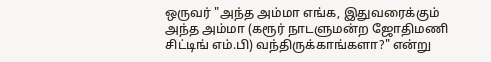ஒருவர் "அந்த அம்மா எங்க, இதுவரைக்கும் அந்த அம்மா (கரூர் நாடளுமன்ற ஜோதிமணி சிட்டிங் எம்.பி) வந்திருக்காங்களா?" என்று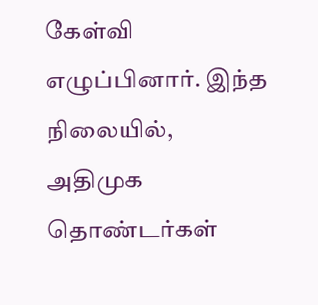கேள்வி எழுப்பினார். இந்த நிலையில், அதிமுக தொண்டர்கள்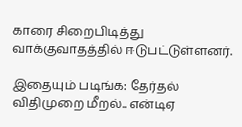காரை சிறைபிடித்து வாக்குவாதத்தில் ஈடுபட்டுள்ளனர்.

இதையும் படிங்க: தேர்தல் விதிமுறை மீறல்.. என்டிஏ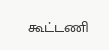கூட்டணி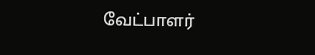வேட்பாளர்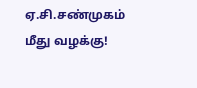ஏ.சி.சண்முகம் மீது வழக்கு!